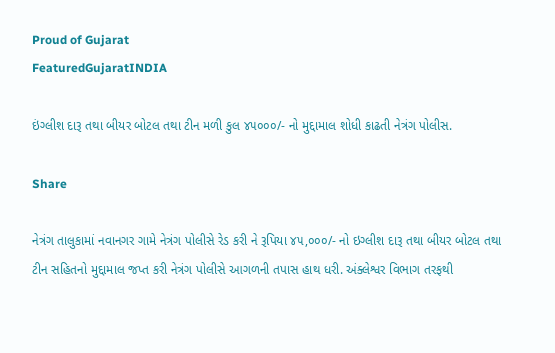Proud of Gujarat
FeaturedGujaratINDIA

ઇંગ્લીશ દારૂ તથા બીયર બોટલ તથા ટીન મળી કુલ ૪૫૦૦૦/- નો મુદ્દામાલ શોધી કાઢતી નેત્રંગ પોલીસ.

Share

નેત્રંગ તાલુકામાં નવાનગર ગામે નેત્રંગ પોલીસે રેડ કરી ને રૂપિયા ૪૫,૦૦૦/- નો ઇગ્લીશ દારૂ તથા બીયર બોટલ તથા ટીન સહિતનો મુદ્દામાલ જપ્ત કરી નેત્રંગ પોલીસે આગળની તપાસ હાથ ધરી. અંક્લેશ્વર વિભાગ તરફથી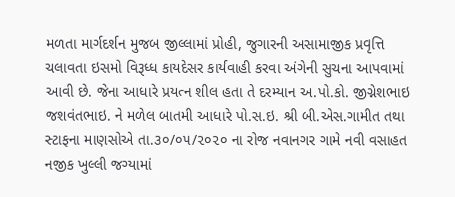મળતા માર્ગદર્શન મુજબ જીલ્લામાં પ્રોહી, જુગારની અસામાજીક પ્રવૃત્તિ ચલાવતા ઇસમો વિરૂધ્ધ કાયદેસર કાર્યવાહી કરવા અંગેની સુચના આપવામાં આવી છે. જેના આધારે પ્રયત્ન શીલ હતા તે દરમ્યાન અ.પો.કો. જીગ્નેશભાઇ જશવંતભાઇ. ને મળેલ બાતમી આધારે પો.સ.ઇ. શ્રી બી.એસ.ગામીત તથા સ્ટાફના માણસોએ તા.૩૦/૦૫/૨૦૨૦ ના રોજ નવાનગર ગામે નવી વસાહત નજીક ખુલ્લી જગ્યામાં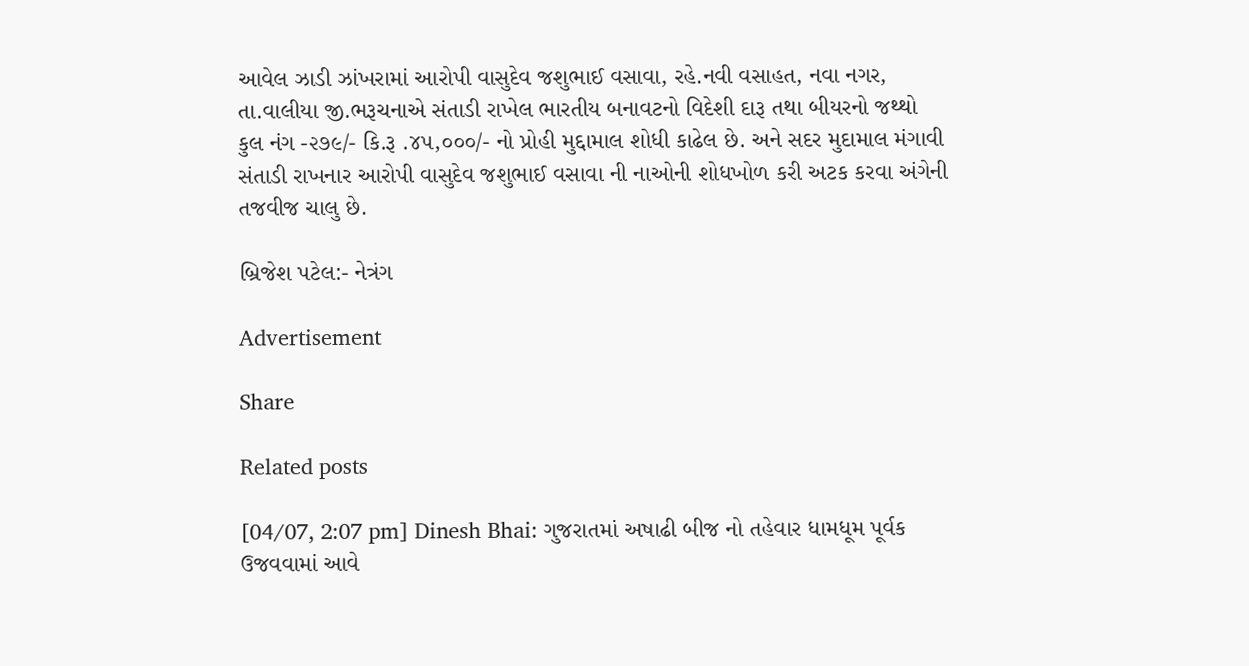આવેલ ઝાડી ઝાંખરામાં આરોપી વાસુદેવ જશુભાઈ વસાવા, રહે.નવી વસાહત, નવા નગર, તા.વાલીયા જી.ભરૂચનાએ સંતાડી રાખેલ ભારતીય બનાવટનો વિદેશી દારૂ તથા બીયરનો જથ્થો કુલ નંગ -૨૭૯/- કિ.રૂ .૪૫,૦૦૦/- નો પ્રોહી મુદ્દામાલ શોધી કાઢેલ છે. અને સદર મુદામાલ મંગાવી સંતાડી રાખનાર આરોપી વાસુદેવ જશુભાઈ વસાવા ની નાઓની શોધખોળ કરી અટક કરવા અંગેની તજવીજ ચાલુ છે.

બ્રિજેશ પટેલ:- નેત્રંગ

Advertisement

Share

Related posts

[04/07, 2:07 pm] Dinesh Bhai: ગુજરાતમાં અષાઢી બીજ નો તહેવાર ધામધૂમ પૂર્વક ઉજવવામાં આવે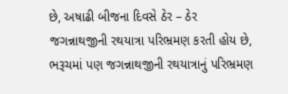છે, અષાઢી બીજના દિવસે ઠેર – ઠેર જગન્નાથજીની રથયાત્રા પરિભ્રમણ કરતી હોય છે, ભરૂચમાં પણ જગન્નાથજીની રથયાત્રાનું પરિભ્રમણ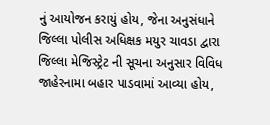નું આયોજન કરાયું હોય, જેના અનુસંધાને જિલ્લા પોલીસ અધિક્ષક મયુર ચાવડા દ્વારા જિલ્લા મેજિસ્ટ્રેટ ની સૂચના અનુસાર વિવિધ જાહેરનામા બહાર પાડવામાં આવ્યા હોય,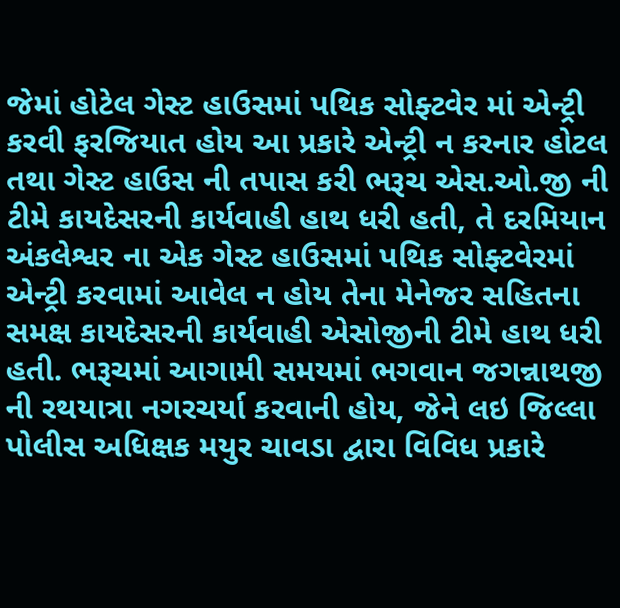જેમાં હોટેલ ગેસ્ટ હાઉસમાં પથિક સોફ્ટવેર માં એન્ટ્રી કરવી ફરજિયાત હોય આ પ્રકારે એન્ટ્રી ન કરનાર હોટલ તથા ગેસ્ટ હાઉસ ની તપાસ કરી ભરૂચ એસ.ઓ.જી ની ટીમે કાયદેસરની કાર્યવાહી હાથ ધરી હતી, તે દરમિયાન અંકલેશ્વર ના એક ગેસ્ટ હાઉસમાં પથિક સોફ્ટવેરમાં એન્ટ્રી કરવામાં આવેલ ન હોય તેના મેનેજર સહિતના સમક્ષ કાયદેસરની કાર્યવાહી એસોજીની ટીમે હાથ ધરી હતી. ભરૂચમાં આગામી સમયમાં ભગવાન જગન્નાથજી ની રથયાત્રા નગરચર્યા કરવાની હોય, જેને લઇ જિલ્લા પોલીસ અધિક્ષક મયુર ચાવડા દ્વારા વિવિધ પ્રકારે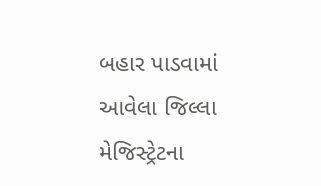બહાર પાડવામાં આવેલા જિલ્લા મેજિસ્ટ્રેટના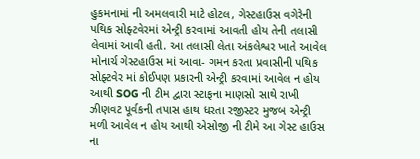હુકમનામાં ની અમલવારી માટે હોટલ, ગેસ્ટહાઉસ વગેરેની પથિક સોફ્ટવેરમાં એન્ટ્રી કરવામાં આવતી હોય તેની તલાસી લેવામાં આવી હતી. આ તલાસી લેતા અંકલેશ્વર ખાતે આવેલ મોનાર્ચ ગેસ્ટહાઉસ માં આવા- ગમન કરતા પ્રવાસીની પથિક સોફ્ટવેર માં કોઈપણ પ્રકારની એન્ટ્રી કરવામાં આવેલ ન હોય આથી SOG ની ટીમ દ્વારા સ્ટાફના માણસો સાથે રાખી ઝીણવટ પૂર્વકની તપાસ હાથ ધરતા રજીસ્ટર મુજબ એન્ટ્રી મળી આવેલ ન હોય આથી એસોજી ની ટીમે આ ગેસ્ટ હાઉસ ના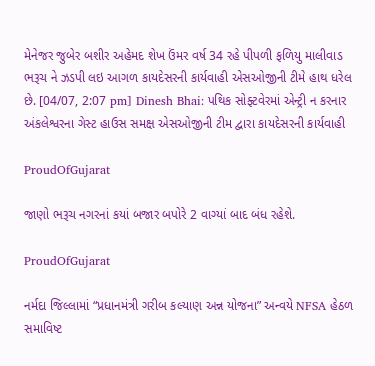મેનેજર જુબેર બશીર અહેમદ શેખ ઉંમર વર્ષ 34 રહે પીપળી ફળિયુ માલીવાડ ભરૂચ ને ઝડપી લઇ આગળ કાયદેસરની કાર્યવાહી એસઓજીની ટીમે હાથ ધરેલ છે. [04/07, 2:07 pm] Dinesh Bhai: પથિક સોફ્ટવેરમાં એન્ટ્રી ન કરનાર અંકલેશ્વરના ગેસ્ટ હાઉસ સમક્ષ એસઓજીની ટીમ દ્વારા કાયદેસરની કાર્યવાહી

ProudOfGujarat

જાણો ભરૂચ નગરનાં કયાં બજાર બપોરે 2 વાગ્યાં બાદ બંધ રહેશે.

ProudOfGujarat

નર્મદા જિલ્લામાં “પ્રધાનમંત્રી ગરીબ કલ્યાણ અન્ન યોજના” અન્વયે NFSA હેઠળ સમાવિષ્ટ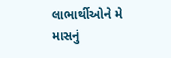લાભાર્થીઓને મે માસનું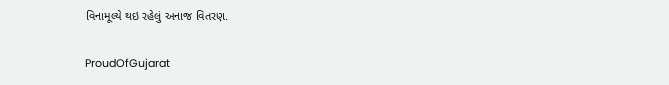વિનામૂલ્યે થઇ રહેલું અનાજ વિતરણ.

ProudOfGujarat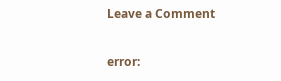Leave a Comment

error: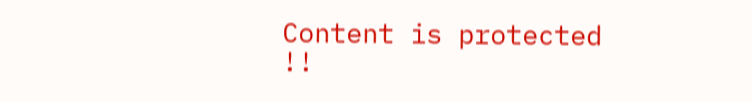Content is protected !!